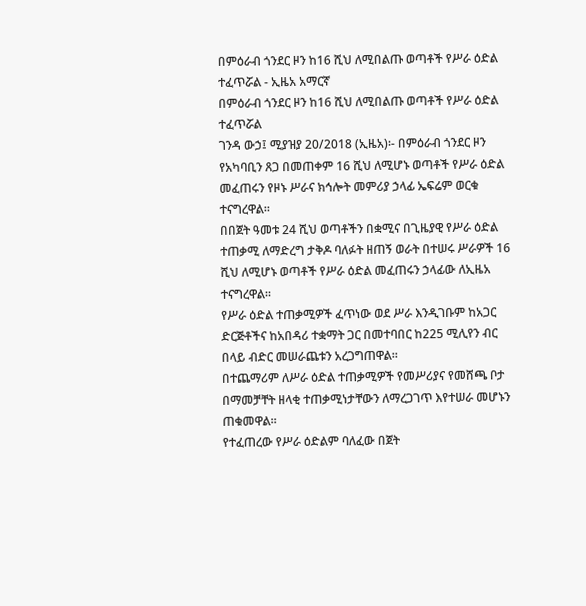በምዕራብ ጎንደር ዞን ከ16 ሺህ ለሚበልጡ ወጣቶች የሥራ ዕድል ተፈጥሯል - ኢዜአ አማርኛ
በምዕራብ ጎንደር ዞን ከ16 ሺህ ለሚበልጡ ወጣቶች የሥራ ዕድል ተፈጥሯል
ገንዳ ውኃ፤ ሚያዝያ 20/2018 (ኢዜአ)፡- በምዕራብ ጎንደር ዞን የአካባቢን ጸጋ በመጠቀም 16 ሺህ ለሚሆኑ ወጣቶች የሥራ ዕድል መፈጠሩን የዞኑ ሥራና ክኅሎት መምሪያ ኃላፊ ኤፍሬም ወርቁ ተናግረዋል።
በበጀት ዓመቱ 24 ሺህ ወጣቶችን በቋሚና በጊዜያዊ የሥራ ዕድል ተጠቃሚ ለማድረግ ታቅዶ ባለፉት ዘጠኝ ወራት በተሠሩ ሥራዎች 16 ሺህ ለሚሆኑ ወጣቶች የሥራ ዕድል መፈጠሩን ኃላፊው ለኢዜአ ተናግረዋል።
የሥራ ዕድል ተጠቃሚዎች ፈጥነው ወደ ሥራ እንዲገቡም ከአጋር ድርጅቶችና ከአበዳሪ ተቋማት ጋር በመተባበር ከ225 ሚሊየን ብር በላይ ብድር መሠራጨቱን አረጋግጠዋል።
በተጨማሪም ለሥራ ዕድል ተጠቃሚዎች የመሥሪያና የመሸጫ ቦታ በማመቻቸት ዘላቂ ተጠቃሚነታቸውን ለማረጋገጥ እየተሠራ መሆኑን ጠቁመዋል።
የተፈጠረው የሥራ ዕድልም ባለፈው በጀት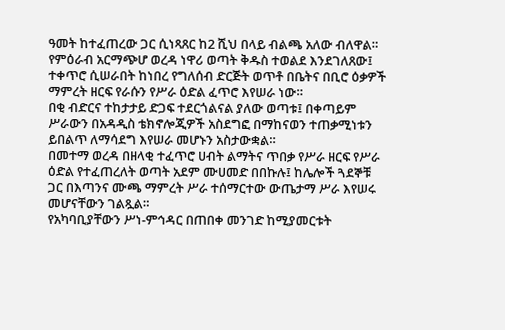ዓመት ከተፈጠረው ጋር ሲነጻጸር ከ2 ሺህ በላይ ብልጫ አለው ብለዋል።
የምዕራብ አርማጭሆ ወረዳ ነዋሪ ወጣት ቅዱስ ተወልደ እንደገለጸው፤ ተቀጥሮ ሲሠራበት ከነበረ የግለሰብ ድርጅት ወጥቶ በቤትና በቢሮ ዕቃዎች ማምረት ዘርፍ የራሱን የሥራ ዕድል ፈጥሮ እየሠራ ነው።
በቂ ብድርና ተከታታይ ድጋፍ ተደርጎልናል ያለው ወጣቱ፤ በቀጣይም ሥራውን በአዳዲስ ቴክኖሎጂዎች አስደግፎ በማከናወን ተጠቃሚነቱን ይበልጥ ለማሳደግ እየሠራ መሆኑን አስታውቋል።
በመተማ ወረዳ በዘላቂ ተፈጥሮ ሀብት ልማትና ጥበቃ የሥራ ዘርፍ የሥራ ዕድል የተፈጠረለት ወጣት አደም ሙሀመድ በበኩሉ፤ ከሌሎች ጓደኞቹ ጋር በእጣንና ሙጫ ማምረት ሥራ ተሰማርተው ውጤታማ ሥራ እየሠሩ መሆናቸውን ገልጿል።
የአካባቢያቸውን ሥነ-ምኅዳር በጠበቀ መንገድ ከሚያመርቱት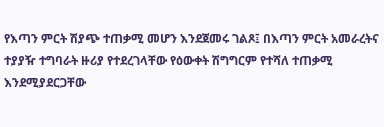የእጣን ምርት ሽያጭ ተጠቃሚ መሆን እንደጀመሩ ገልጾ፤ በእጣን ምርት አመራረትና ተያያዥ ተግባራት ዙሪያ የተደረገላቸው የዕውቀት ሽግግርም የተሻለ ተጠቃሚ እንደሚያደርጋቸው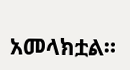አመላክቷል።